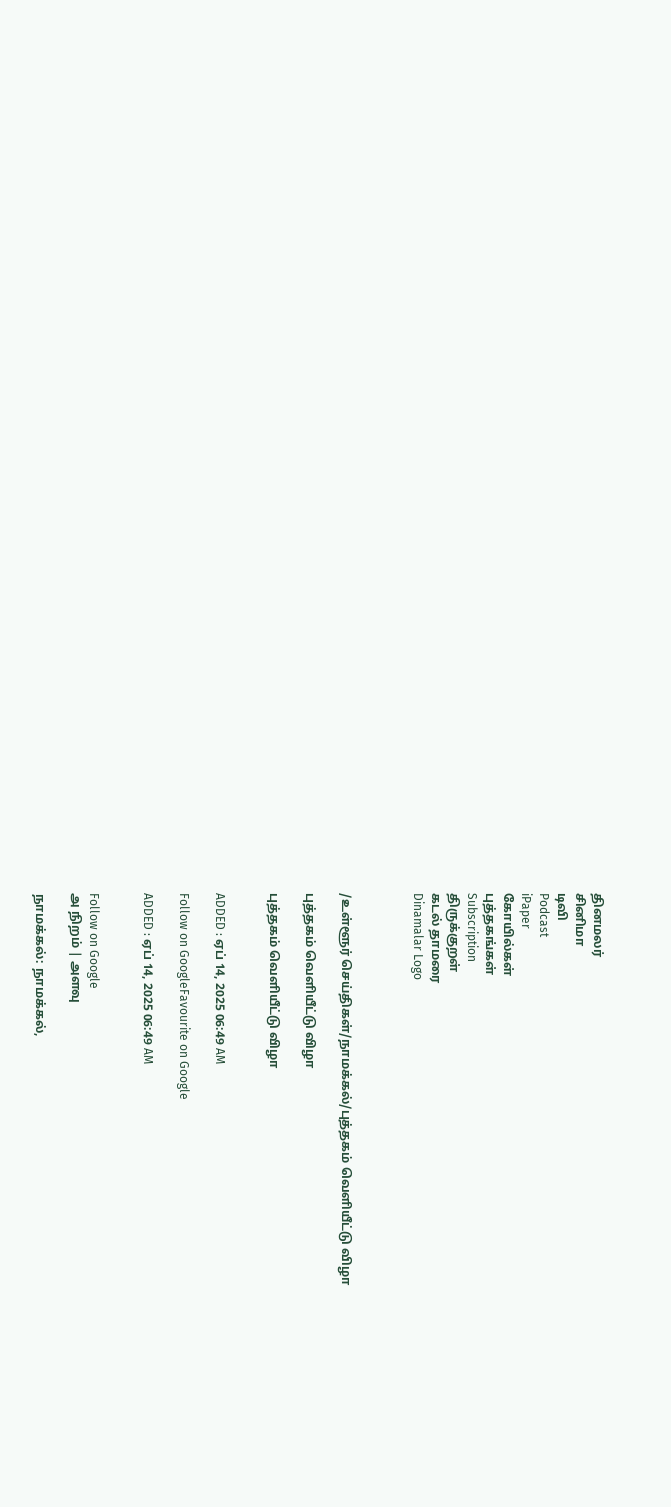தினமலர்
சினிமா
டிவி
Podcast
iPaper
கோயில்கள்
புத்தகங்கள்
Subscription
திருக்குறள்
கடல் தாமரை
Dinamalar Logo



/உள்ளூர் செய்திகள்/நாமக்கல்/புத்தகம் வெளியீட்டு விழா

புத்தகம் வெளியீட்டு விழா

புத்தகம் வெளியீட்டு விழா


ADDED : ஏப் 14, 2025 06:49 AM

Follow on GoogleFavourite on Google

ADDED : ஏப் 14, 2025 06:49 AM


Follow on Google
அ நிறம் | அளவு

நாமக்கல்: நாமக்கல்,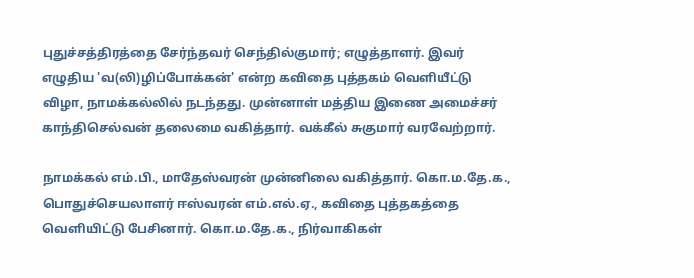புதுச்சத்திரத்தை சேர்ந்தவர் செந்தில்குமார்; எழுத்தாளர். இவர் எழுதிய 'வ(லி)ழிப்போக்கன்' என்ற கவிதை புத்தகம் வெளியீட்டு விழா, நாமக்கல்லில் நடந்தது. முன்னாள் மத்திய இணை அமைச்சர் காந்திசெல்வன் தலைமை வகித்தார். வக்கீல் சுகுமார் வரவேற்றார்.

நாமக்கல் எம்.பி., மாதேஸ்வரன் முன்னிலை வகித்தார். கொ.ம.தே.க., பொதுச்செயலாளர் ஈஸ்வரன் எம்.எல்.ஏ., கவிதை புத்தகத்தை வெளியிட்டு பேசினார். கொ.ம.தே.க., நிர்வாகிகள்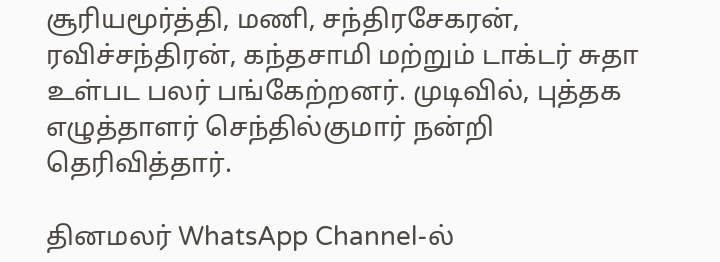சூரியமூர்த்தி, மணி, சந்திரசேகரன், ரவிச்சந்திரன், கந்தசாமி மற்றும் டாக்டர் சுதா உள்பட பலர் பங்கேற்றனர். முடிவில், புத்தக எழுத்தாளர் செந்தில்குமார் நன்றி தெரிவித்தார்.

தினமலர் WhatsApp Channel-ல்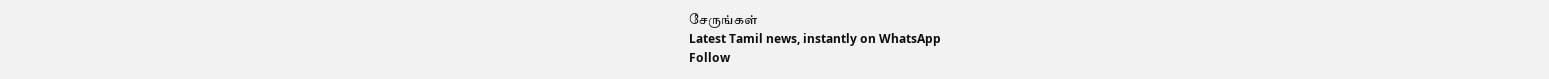சேருங்கள்
Latest Tamil news, instantly on WhatsApp
Follow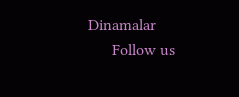Dinamalar
      Follow us